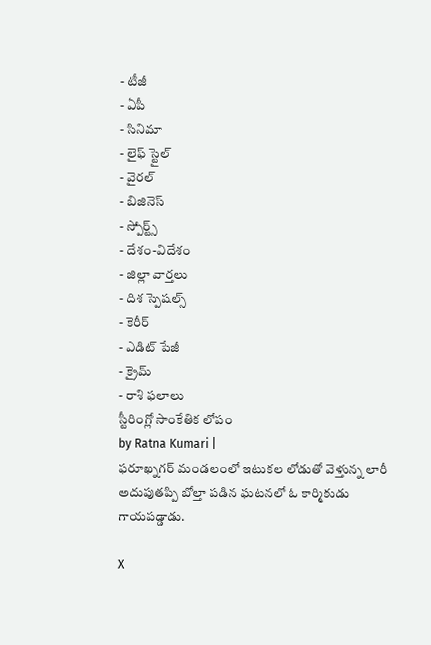- టీజీ
- ఏపీ
- సినిమా
- లైఫ్ స్టైల్
- వైరల్
- బిజినెస్
- స్పోర్ట్స్
- దేశం-విదేశం
- జిల్లా వార్తలు
- దిశ స్పెషల్స్
- కెరీర్
- ఎడిట్ పేజీ
- క్రైమ్
- రాశి ఫలాలు
స్టీరింగ్లో సాంకేతిక లోపం
by Ratna Kumari |
ఫరూఖ్నగర్ మండలంలో ఇటుకల లోడుతో వెళ్తున్న లారీ అదుపుతప్పి బోల్తా పడిన ఘటనలో ఓ కార్మికుడు గాయపడ్డాడు.

X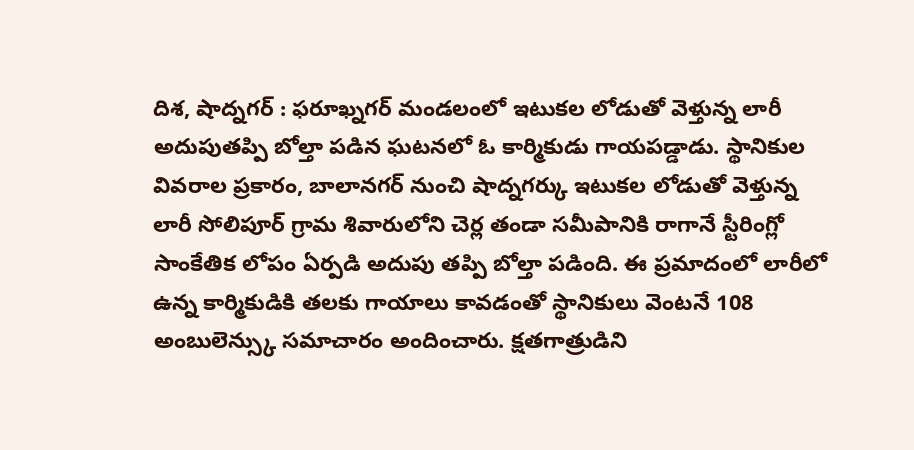దిశ, షాద్నగర్ : ఫరూఖ్నగర్ మండలంలో ఇటుకల లోడుతో వెళ్తున్న లారీ అదుపుతప్పి బోల్తా పడిన ఘటనలో ఓ కార్మికుడు గాయపడ్డాడు. స్థానికుల వివరాల ప్రకారం, బాలానగర్ నుంచి షాద్నగర్కు ఇటుకల లోడుతో వెళ్తున్న లారీ సోలిపూర్ గ్రామ శివారులోని చెర్ల తండా సమీపానికి రాగానే స్టీరింగ్లో సాంకేతిక లోపం ఏర్పడి అదుపు తప్పి బోల్తా పడింది. ఈ ప్రమాదంలో లారీలో ఉన్న కార్మికుడికి తలకు గాయాలు కావడంతో స్థానికులు వెంటనే 108 అంబులెన్స్కు సమాచారం అందించారు. క్షతగాత్రుడిని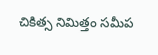చికిత్స నిమిత్తం సమీప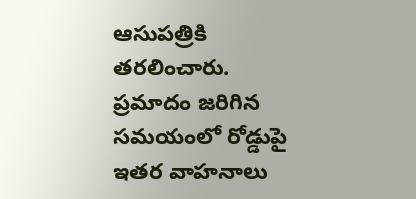ఆసుపత్రికి తరలించారు. ప్రమాదం జరిగిన సమయంలో రోడ్డుపై ఇతర వాహనాలు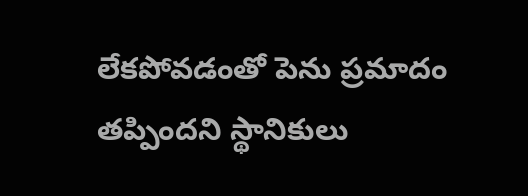లేకపోవడంతో పెను ప్రమాదం తప్పిందని స్థానికులు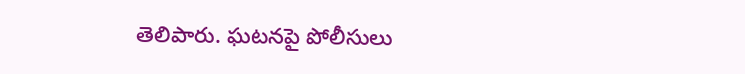తెలిపారు. ఘటనపై పోలీసులు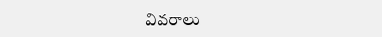వివరాలు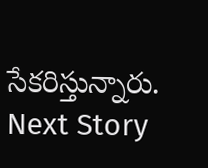సేకరిస్తున్నారు.
Next Story